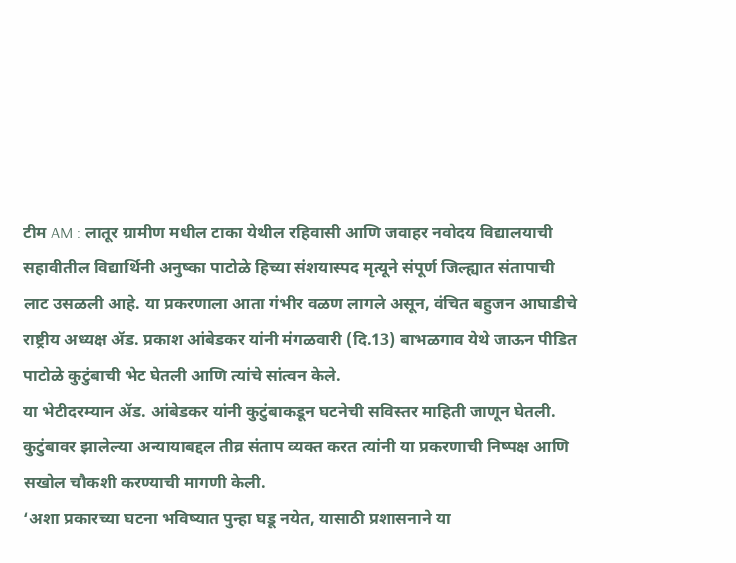टीम AM : लातूर ग्रामीण मधील टाका येथील रहिवासी आणि जवाहर नवोदय विद्यालयाची सहावीतील विद्यार्थिनी अनुष्का पाटोळे हिच्या संशयास्पद मृत्यूने संपूर्ण जिल्ह्यात संतापाची लाट उसळली आहे. या प्रकरणाला आता गंभीर वळण लागले असून, वंचित बहुजन आघाडीचे राष्ट्रीय अध्यक्ष ॲड. प्रकाश आंबेडकर यांनी मंगळवारी (दि.13) बाभळगाव येथे जाऊन पीडित पाटोळे कुटुंबाची भेट घेतली आणि त्यांचे सांत्वन केले.
या भेटीदरम्यान ॲड. आंबेडकर यांनी कुटुंबाकडून घटनेची सविस्तर माहिती जाणून घेतली. कुटुंबावर झालेल्या अन्यायाबद्दल तीव्र संताप व्यक्त करत त्यांनी या प्रकरणाची निष्पक्ष आणि सखोल चौकशी करण्याची मागणी केली.
‘अशा प्रकारच्या घटना भविष्यात पुन्हा घडू नयेत, यासाठी प्रशासनाने या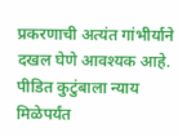प्रकरणाची अत्यंत गांभीर्याने दखल घेणे आवश्यक आहे. पीडित कुटुंबाला न्याय मिळेपर्यंत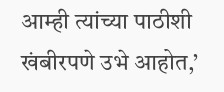आम्ही त्यांच्या पाठीशी खंबीरपणे उभे आहोत,’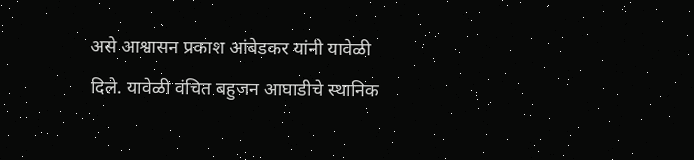असे आश्वासन प्रकाश आंबेडकर यांनी यावेळी दिले. यावेळी वंचित बहुजन आघाडीचे स्थानिक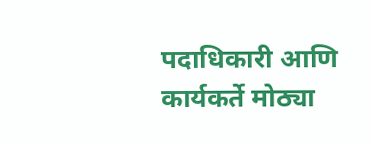पदाधिकारी आणि कार्यकर्ते मोठ्या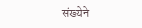संख्येने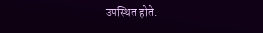उपस्थित होते.